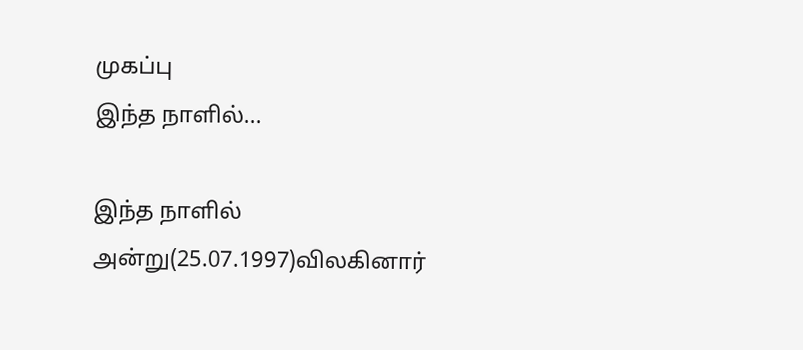முகப்பு
இந்த நாளில்...

இந்த நாளில் அன்று(25.07.1997)விலகினார்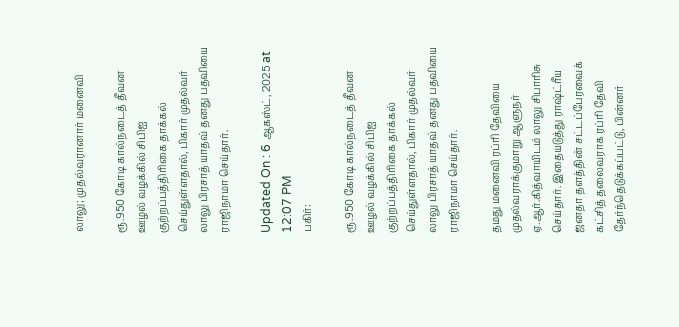லாலு; முதல்வரானார் மனைவி

ரூ.950 கோடி கால்நடைத் தீவன ஊழல் வழக்கில் சிபிஐ குற்றப்பத்திரிகை தாக்கல் செய்துள்ளதால், பிகார் முதல்வர் லாலு பிரசாத் யாதவ் தனது பதவியை ராஜிநாமா செய்தார்.

Updated On : 6 ஆகஸ்ட், 2025 at 12:07 PM
பகிர்:

ரூ.950 கோடி கால்நடைத் தீவன ஊழல் வழக்கில் சிபிஐ குற்றப்பத்திரிகை தாக்கல் செய்துள்ளதால், பிகார் முதல்வர் லாலு பிரசாத் யாதவ் தனது பதவியை ராஜிநாமா செய்தார்.

தமது மனைவி ரப்ரி தேவியை முதல்வராக்குமாறு ஆளுநர் ஏ.ஆர்.கித்வாயிடம் லாலு சிபாரிசு செய்தார். இதையடுத்து ராஷ்ட்ரீய ஜனதா தளத்தின் சட்டப்பேரவைக் கட்சித் தலைவராக ரப்ரி தேவி தேர்ந்தெடுக்கப்பட்டு, பின்னர்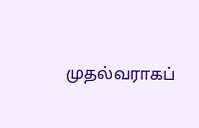முதல்வராகப்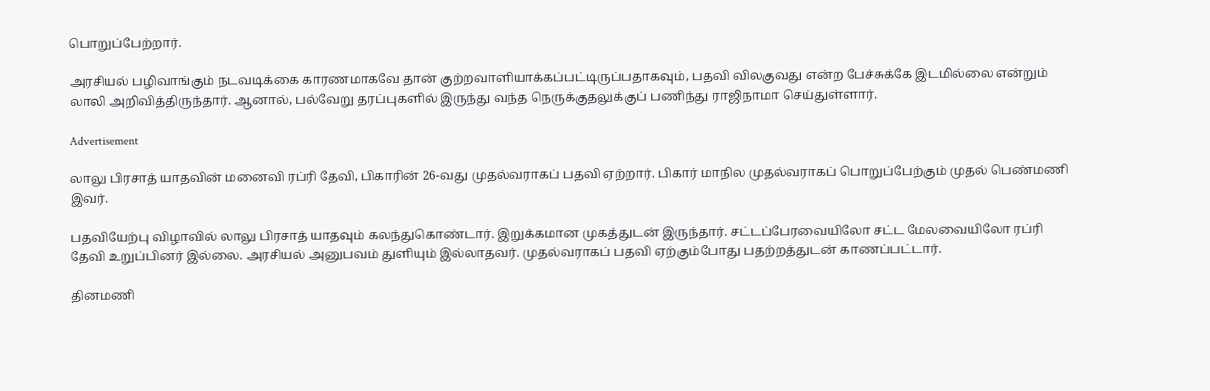பொறுப்பேற்றார்.

அரசியல் பழிவாங்கும் நடவடிக்கை காரணமாகவே தான் குற்றவாளியாக்கப்பட்டிருப்பதாகவும், பதவி விலகுவது என்ற பேச்சுக்கே இடமில்லை என்றும் லாலி அறிவித்திருந்தார். ஆனால், பல்வேறு தரப்புகளில் இருந்து வந்த நெருக்குதலுக்குப் பணிந்து ராஜிநாமா செய்துள்ளார்.

Advertisement

லாலு பிரசாத் யாதவின் மனைவி ரப்ரி தேவி, பிகாரின் 26-வது முதல்வராகப் பதவி ஏற்றார். பிகார் மாநில முதல்வராகப் பொறுப்பேற்கும் முதல் பெண்மணி இவர்.

பதவியேற்பு விழாவில் லாலு பிரசாத் யாதவும் கலந்துகொண்டார். இறுக்கமான முகத்துடன் இருந்தார். சட்டப்பேரவையிலோ சட்ட மேலவையிலோ ரப்ரி தேவி உறுப்பினர் இல்லை. அரசியல் அனுபவம் துளியும் இல்லாதவர். முதல்வராகப் பதவி ஏற்கும்போது பதற்றத்துடன் காணப்பட்டார்.

தினமணி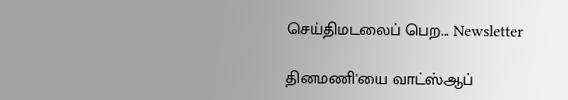செய்திமடலைப் பெற... Newsletter

தினமணி'யை வாட்ஸ்ஆப்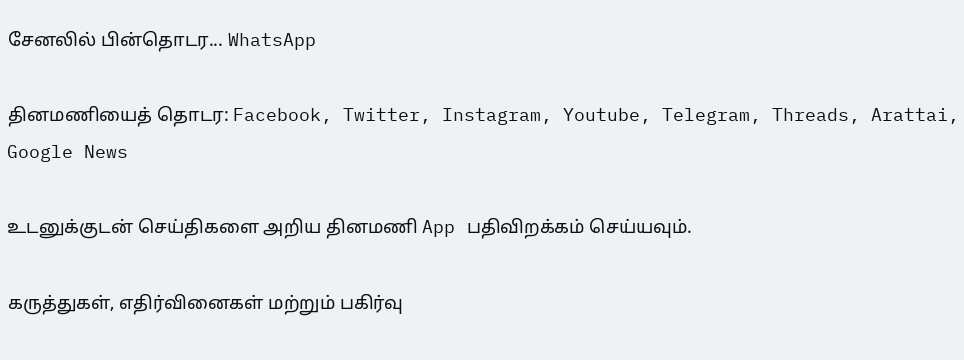சேனலில் பின்தொடர... WhatsApp

தினமணியைத் தொடர: Facebook, Twitter, Instagram, Youtube, Telegram, Threads, Arattai, Google News

உடனுக்குடன் செய்திகளை அறிய தினமணி App பதிவிறக்கம் செய்யவும்.

கருத்துகள், எதிர்வினைகள் மற்றும் பகிர்வு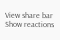View share bar
Show reactions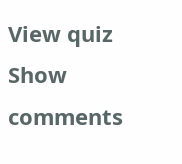View quiz
Show comments